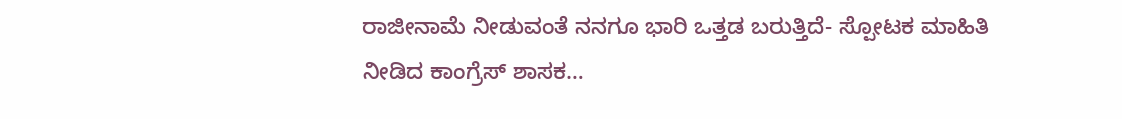ರಾಜೀನಾಮೆ ನೀಡುವಂತೆ ನನಗೂ ಭಾರಿ ಒತ್ತಡ ಬರುತ್ತಿದೆ- ಸ್ಪೋಟಕ ಮಾಹಿತಿ ನೀಡಿದ ಕಾಂಗ್ರೆಸ್ ಶಾಸಕ…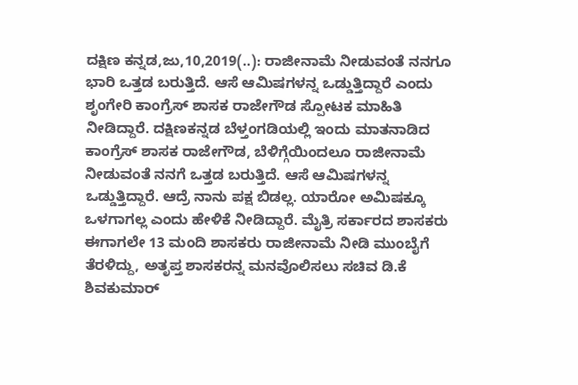ದಕ್ಷಿಣ ಕನ್ನಡ,ಜು,10,2019(..): ರಾಜೀನಾಮೆ ನೀಡುವಂತೆ ನನಗೂ ಭಾರಿ ಒತ್ತಡ ಬರುತ್ತಿದೆ. ಆಸೆ ಆಮಿಷಗಳನ್ನ ಒಡ್ಡುತ್ತಿದ್ದಾರೆ ಎಂದು ಶೃಂಗೇರಿ ಕಾಂಗ್ರೆಸ್ ಶಾಸಕ ರಾಜೇಗೌಡ ಸ್ಪೋಟಕ ಮಾಹಿತಿ ನೀಡಿದ್ದಾರೆ. ದಕ್ಷಿಣಕನ್ನಡ ಬೆಳ್ತಂಗಡಿಯಲ್ಲಿ ಇಂದು ಮಾತನಾಡಿದ ಕಾಂಗ್ರೆಸ್ ಶಾಸಕ ರಾಜೇಗೌಡ, ಬೆಳಿಗ್ಗೆಯಿಂದಲೂ ರಾಜೀನಾಮೆ ನೀಡುವಂತೆ ನನಗೆ ಒತ್ತಡ ಬರುತ್ತಿದೆ. ಆಸೆ ಆಮಿಷಗಳನ್ನ ಒಡ್ಡುತ್ತಿದ್ದಾರೆ. ಆದ್ರೆ ನಾನು ಪಕ್ಷ ಬಿಡಲ್ಲ. ಯಾರೋ ಅಮಿಷಕ್ಕೂ ಒಳಗಾಗಲ್ಲ ಎಂದು ಹೇಳಿಕೆ ನೀಡಿದ್ದಾರೆ. ಮೈತ್ರಿ ಸರ್ಕಾರದ ಶಾಸಕರು ಈಗಾಗಲೇ 13 ಮಂದಿ ಶಾಸಕರು ರಾಜೀನಾಮೆ ನೀಡಿ ಮುಂಬೈಗೆ ತೆರಳಿದ್ದು, ಅತೃಪ್ತ ಶಾಸಕರನ್ನ ಮನವೊಲಿಸಲು ಸಚಿವ ಡಿ.ಕೆ ಶಿವಕುಮಾರ್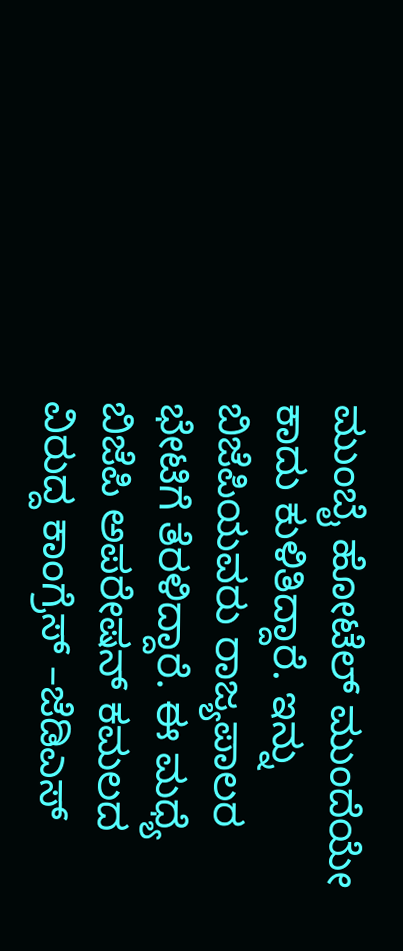ಮುಂಬೈ ಹೋಟೆಲ್ ಮುಂದೆಯೇ ಕಾದು ಕುಳಿತಿದ್ದಾರೆ. ಇನ್ನು ಬಿಜೆಪಿಯವರು ರಾಜ್ಯಪಾಲರ ಭೇಟಿಗೆ ತೆರಳಿದ್ದಾರೆ. ಈ ಮಧ್ಯೆ ಬಿಜೆಪಿ ಅಪರೇಷನ್ ಕಮಲದ ವಿರುದ್ದ ಕಾಂಗ್ರೆಸ್ –ಜೆಡಿಎಸ್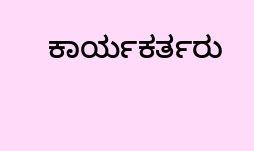ಕಾರ್ಯಕರ್ತರು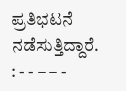ಪ್ರತಿಭಟನೆ ನಡೆಸುತ್ತಿದ್ದಾರೆ. : - - – – -